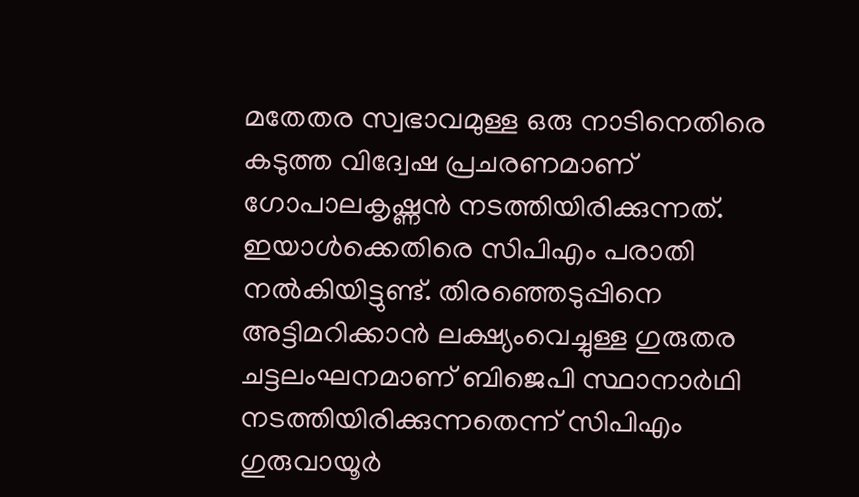മതേതര സ്വഭാവമുള്ള ഒരു നാടിനെതിരെ കടുത്ത വിദ്വേഷ പ്രചരണമാണ് ഗോപാലകൃഷ്ണൻ നടത്തിയിരിക്കുന്നത്. ഇയാൾക്കെതിരെ സിപിഎം പരാതി നൽകിയിട്ടുണ്ട്. തിരഞ്ഞെടുപ്പിനെ അട്ടിമറിക്കാൻ ലക്ഷ്യംവെച്ചുള്ള ഗുരുതര ചട്ടലംഘനമാണ് ബിജെപി സ്ഥാനാർഥി നടത്തിയിരിക്കുന്നതെന്ന് സിപിഎം ഗുരുവായൂർ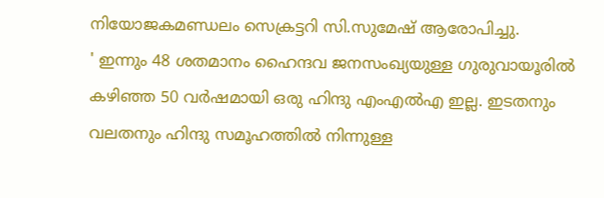നിയോജകമണ്ഡലം സെക്രട്ടറി സി.സുമേഷ് ആരോപിച്ചു.
' ഇന്നും 48 ശതമാനം ഹൈന്ദവ ജനസംഖ്യയുള്ള ഗുരുവായൂരിൽ കഴിഞ്ഞ 50 വർഷമായി ഒരു ഹിന്ദു എംഎൽഎ ഇല്ല. ഇടതനും വലതനും ഹിന്ദു സമൂഹത്തിൽ നിന്നുള്ള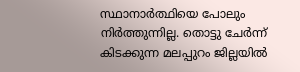സ്ഥാനാർത്ഥിയെ പോലും നിർത്തുന്നില്ല. തൊട്ടു ചേർന്ന് കിടക്കുന്ന മലപ്പുറം ജില്ലയിൽ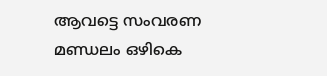ആവട്ടെ സംവരണ മണ്ഡലം ഒഴികെ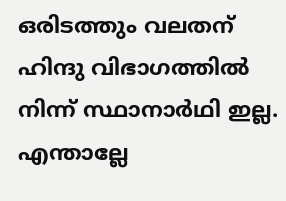ഒരിടത്തും വലതന് ഹിന്ദു വിഭാഗത്തിൽ നിന്ന് സ്ഥാനാർഥി ഇല്ല. എന്താല്ലേ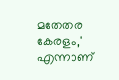മതേതര കേരളം,' എന്നാണ്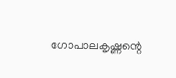ഗോപാലകൃഷ്ണന്റെ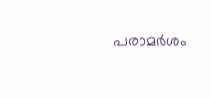പരാമർശം